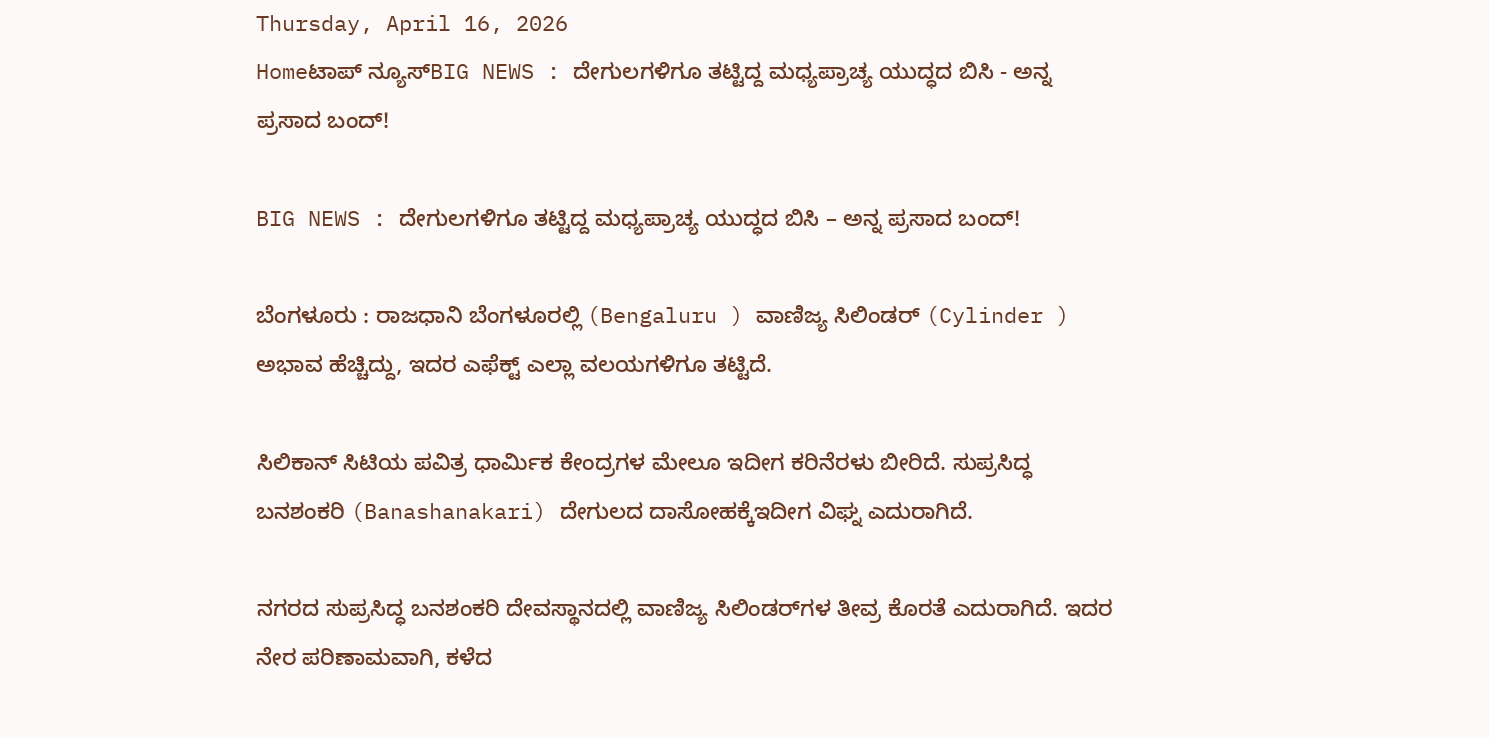Thursday, April 16, 2026
Homeಟಾಪ್ ನ್ಯೂಸ್BIG NEWS : ದೇಗುಲಗಳಿಗೂ ತಟ್ಟಿದ್ದ ಮಧ್ಯಪ್ರಾಚ್ಯ ಯುದ್ಧದ ಬಿಸಿ - ಅನ್ನ ಪ್ರಸಾದ ಬಂದ್!

BIG NEWS : ದೇಗುಲಗಳಿಗೂ ತಟ್ಟಿದ್ದ ಮಧ್ಯಪ್ರಾಚ್ಯ ಯುದ್ಧದ ಬಿಸಿ – ಅನ್ನ ಪ್ರಸಾದ ಬಂದ್!

ಬೆಂಗಳೂರು : ರಾಜಧಾನಿ ಬೆಂಗಳೂರಲ್ಲಿ (Bengaluru ) ವಾಣಿಜ್ಯ ಸಿಲಿಂಡರ್ (Cylinder ) ಅಭಾವ ಹೆಚ್ಚಿದ್ದು, ಇದರ ಎಫೆಕ್ಟ್ ಎಲ್ಲಾ ವಲಯಗಳಿಗೂ ತಟ್ಟಿದೆ.

ಸಿಲಿಕಾನ್ ಸಿಟಿಯ ಪವಿತ್ರ ಧಾರ್ಮಿಕ ಕೇಂದ್ರಗಳ ಮೇಲೂ ಇದೀಗ ಕರಿನೆರಳು ಬೀರಿದೆ. ಸುಪ್ರಸಿದ್ಧ ಬನಶಂಕರಿ (Banashanakari) ದೇಗುಲದ ದಾಸೋಹಕ್ಕೆಇದೀಗ ವಿಘ್ನ ಎದುರಾಗಿದೆ.

ನಗರದ ಸುಪ್ರಸಿದ್ಧ ಬನಶಂಕರಿ ದೇವಸ್ಥಾನದಲ್ಲಿ ವಾಣಿಜ್ಯ ಸಿಲಿಂಡರ್‌ಗಳ ತೀವ್ರ ಕೊರತೆ ಎದುರಾಗಿದೆ. ಇದರ ನೇರ ಪರಿಣಾಮವಾಗಿ, ಕಳೆದ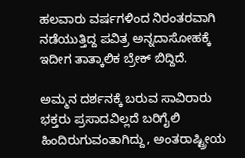ಹಲವಾರು ವರ್ಷಗಳಿಂದ ನಿರಂತರವಾಗಿ ನಡೆಯುತ್ತಿದ್ದ ಪವಿತ್ರ ಅನ್ನದಾಸೋಹಕ್ಕೆ ಇದೀಗ ತಾತ್ಕಾಲಿಕ ಬ್ರೇಕ್ ಬಿದ್ದಿದೆ.

ಅಮ್ಮನ ದರ್ಶನಕ್ಕೆ ಬರುವ ಸಾವಿರಾರು ಭಕ್ತರು ಪ್ರಸಾದವಿಲ್ಲದೆ ಬರಿಗೈಲಿ ಹಿಂದಿರುಗುವಂತಾಗಿದ್ದು, ಅಂತರಾಷ್ಟ್ರೀಯ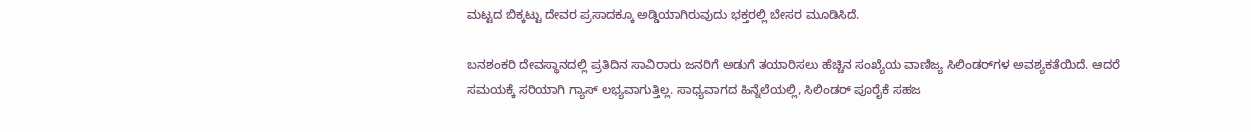ಮಟ್ಟದ ಬಿಕ್ಕಟ್ಟು ದೇವರ ಪ್ರಸಾದಕ್ಕೂ ಅಡ್ಡಿಯಾಗಿರುವುದು ಭಕ್ತರಲ್ಲಿ ಬೇಸರ ಮೂಡಿಸಿದೆ.

ಬನಶಂಕರಿ ದೇವಸ್ಥಾನದಲ್ಲಿ ಪ್ರತಿದಿನ ಸಾವಿರಾರು ಜನರಿಗೆ ಅಡುಗೆ ತಯಾರಿಸಲು ಹೆಚ್ಚಿನ ಸಂಖ್ಯೆಯ ವಾಣಿಜ್ಯ ಸಿಲಿಂಡರ್‌ಗಳ ಅವಶ್ಯಕತೆಯಿದೆ. ಆದರೆ ಸಮಯಕ್ಕೆ ಸರಿಯಾಗಿ ಗ್ಯಾಸ್ ಲಭ್ಯವಾಗುತ್ತಿಲ್ಲ. ಸಾಧ್ಯವಾಗದ ಹಿನ್ನೆಲೆಯಲ್ಲಿ, ಸಿಲಿಂಡರ್ ಪೂರೈಕೆ ಸಹಜ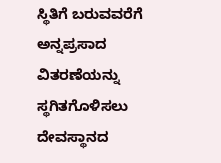ಸ್ಥಿತಿಗೆ ಬರುವವರೆಗೆ ಅನ್ನಪ್ರಸಾದ ವಿತರಣೆಯನ್ನು ಸ್ಥಗಿತಗೊಳಿಸಲು ದೇವಸ್ಥಾನದ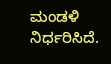ಮಂಡಳಿ ನಿರ್ಧರಿಸಿದೆ.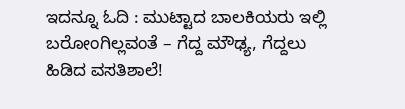ಇದನ್ನೂ ಓದಿ : ಮುಟ್ಟಾದ ಬಾಲಕಿಯರು ಇಲ್ಲಿ ಬರೋಂಗಿಲ್ಲವಂತೆ – ಗೆದ್ದ ಮೌಢ್ಯ, ಗೆದ್ದಲು ಹಿಡಿದ ವಸತಿಶಾಲೆ!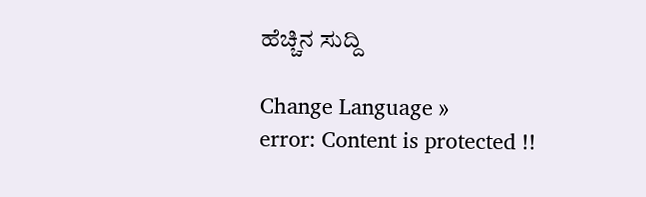ಹೆಚ್ಚಿನ ಸುದ್ದಿ

Change Language »
error: Content is protected !!